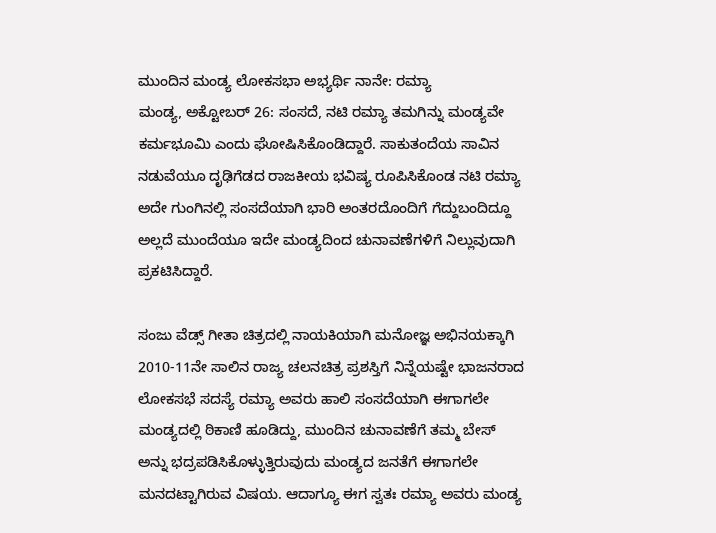ಮುಂದಿನ ಮಂಡ್ಯ ಲೋಕಸಭಾ ಅಭ್ಯರ್ಥಿ ನಾನೇ: ರಮ್ಯಾ
ಮಂಡ್ಯ, ಅಕ್ಟೋಬರ್ 26: ಸಂಸದೆ, ನಟಿ ರಮ್ಯಾ ತಮಗಿನ್ನು ಮಂಡ್ಯವೇ ಕರ್ಮಭೂಮಿ ಎಂದು ಘೋಷಿಸಿಕೊಂಡಿದ್ದಾರೆ. ಸಾಕುತಂದೆಯ ಸಾವಿನ ನಡುವೆಯೂ ದೃಢಿಗೆಡದ ರಾಜಕೀಯ ಭವಿಷ್ಯ ರೂಪಿಸಿಕೊಂಡ ನಟಿ ರಮ್ಯಾ ಅದೇ ಗುಂಗಿನಲ್ಲಿ ಸಂಸದೆಯಾಗಿ ಭಾರಿ ಅಂತರದೊಂದಿಗೆ ಗೆದ್ದುಬಂದಿದ್ದೂ ಅಲ್ಲದೆ ಮುಂದೆಯೂ ಇದೇ ಮಂಡ್ಯದಿಂದ ಚುನಾವಣೆಗಳಿಗೆ ನಿಲ್ಲುವುದಾಗಿ ಪ್ರಕಟಿಸಿದ್ದಾರೆ.

ಸಂಜು ವೆಡ್ಸ್ ಗೀತಾ ಚಿತ್ರದಲ್ಲಿ ನಾಯಕಿಯಾಗಿ ಮನೋಜ್ಞ ಅಭಿನಯಕ್ಕಾಗಿ 2010-11ನೇ ಸಾಲಿನ ರಾಜ್ಯ ಚಲನಚಿತ್ರ ಪ್ರಶಸ್ತಿಗೆ ನಿನ್ನೆಯಷ್ಟೇ ಭಾಜನರಾದ ಲೋಕಸಭೆ ಸದಸ್ಯೆ ರಮ್ಯಾ ಅವರು ಹಾಲಿ ಸಂಸದೆಯಾಗಿ ಈಗಾಗಲೇ ಮಂಡ್ಯದಲ್ಲಿ ಠಿಕಾಣಿ ಹೂಡಿದ್ದು, ಮುಂದಿನ ಚುನಾವಣೆಗೆ ತಮ್ಮ ಬೇಸ್ ಅನ್ನು ಭದ್ರಪಡಿಸಿಕೊಳ್ಳುತ್ತಿರುವುದು ಮಂಡ್ಯದ ಜನತೆಗೆ ಈಗಾಗಲೇ ಮನದಟ್ಟಾಗಿರುವ ವಿಷಯ. ಆದಾಗ್ಯೂ ಈಗ ಸ್ವತಃ ರಮ್ಯಾ ಅವರು ಮಂಡ್ಯ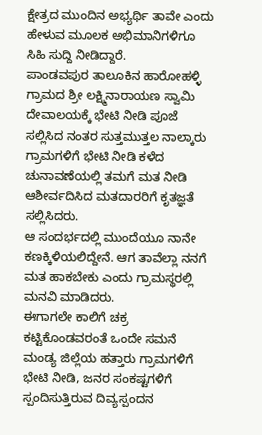ಕ್ಷೇತ್ರದ ಮುಂದಿನ ಅಭ್ಯರ್ಥಿ ತಾವೇ ಎಂದು ಹೇಳುವ ಮೂಲಕ ಅಭಿಮಾನಿಗಳಿಗೂ ಸಿಹಿ ಸುದ್ದಿ ನೀಡಿದ್ದಾರೆ.
ಪಾಂಡವಪುರ ತಾಲೂಕಿನ ಹಾರೋಹಳ್ಳಿ ಗ್ರಾಮದ ಶ್ರೀ ಲಕ್ಷ್ಮಿನಾರಾಯಣ ಸ್ವಾಮಿ ದೇವಾಲಯಕ್ಕೆ ಭೇಟಿ ನೀಡಿ ಪೂಜೆ ಸಲ್ಲಿಸಿದ ನಂತರ ಸುತ್ತಮುತ್ತಲ ನಾಲ್ಕಾರು ಗ್ರಾಮಗಳಿಗೆ ಭೇಟಿ ನೀಡಿ ಕಳೆದ ಚುನಾವಣೆಯಲ್ಲಿ ತಮಗೆ ಮತ ನೀಡಿ ಆಶೀರ್ವದಿಸಿದ ಮತದಾರರಿಗೆ ಕೃತಜ್ಞತೆ ಸಲ್ಲಿಸಿದರು.
ಆ ಸಂದರ್ಭದಲ್ಲಿ ಮುಂದೆಯೂ ನಾನೇ ಕಣಕ್ಕಿಳಿಯಲಿದ್ದೇನೆ. ಆಗ ತಾವೆಲ್ಲಾ ನನಗೆ ಮತ ಹಾಕಬೇಕು ಎಂದು ಗ್ರಾಮಸ್ಥರಲ್ಲಿ ಮನವಿ ಮಾಡಿದರು.
ಈಗಾಗಲೇ ಕಾಲಿಗೆ ಚಕ್ರ ಕಟ್ಟಿಕೊಂಡವರಂತೆ ಒಂದೇ ಸಮನೆ ಮಂಡ್ಯ ಜಿಲ್ಲೆಯ ಹತ್ತಾರು ಗ್ರಾಮಗಳಿಗೆ ಭೇಟಿ ನೀಡಿ, ಜನರ ಸಂಕಷ್ಟಗಳಿಗೆ ಸ್ಪಂದಿಸುತ್ತಿರುವ ದಿವ್ಯಸ್ಪಂದನ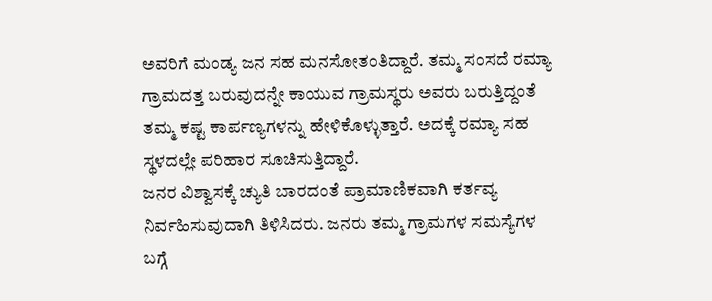ಅವರಿಗೆ ಮಂಡ್ಯ ಜನ ಸಹ ಮನಸೋತಂತಿದ್ದಾರೆ. ತಮ್ಮ ಸಂಸದೆ ರಮ್ಯಾ ಗ್ರಾಮದತ್ತ ಬರುವುದನ್ನೇ ಕಾಯುವ ಗ್ರಾಮಸ್ಥರು ಅವರು ಬರುತ್ತಿದ್ದಂತೆ ತಮ್ಮ ಕಷ್ಟ ಕಾರ್ಪಣ್ಯಗಳನ್ನು ಹೇಳಿಕೊಳ್ಳುತ್ತಾರೆ. ಅದಕ್ಕೆ ರಮ್ಯಾ ಸಹ ಸ್ಥಳದಲ್ಲೇ ಪರಿಹಾರ ಸೂಚಿಸುತ್ತಿದ್ದಾರೆ.
ಜನರ ವಿಶ್ವಾಸಕ್ಕೆ ಚ್ಯುತಿ ಬಾರದಂತೆ ಪ್ರಾಮಾಣಿಕವಾಗಿ ಕರ್ತವ್ಯ ನಿರ್ವಹಿಸುವುದಾಗಿ ತಿಳಿಸಿದರು. ಜನರು ತಮ್ಮ ಗ್ರಾಮಗಳ ಸಮಸ್ಯೆಗಳ ಬಗ್ಗೆ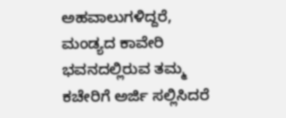ಅಹವಾಲುಗಳಿದ್ದರೆ, ಮಂಡ್ಯದ ಕಾವೇರಿ ಭವನದಲ್ಲಿರುವ ತಮ್ಮ ಕಚೇರಿಗೆ ಅರ್ಜಿ ಸಲ್ಲಿಸಿದರೆ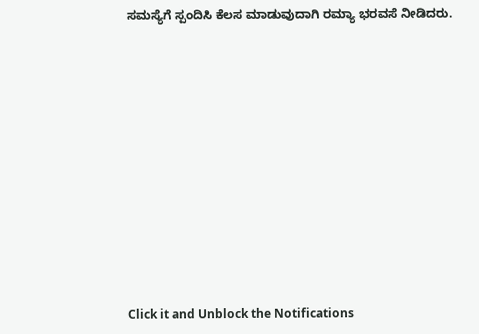ಸಮಸ್ಯೆಗೆ ಸ್ಪಂದಿಸಿ ಕೆಲಸ ಮಾಡುವುದಾಗಿ ರಮ್ಯಾ ಭರವಸೆ ನೀಡಿದರು.












Click it and Unblock the Notifications